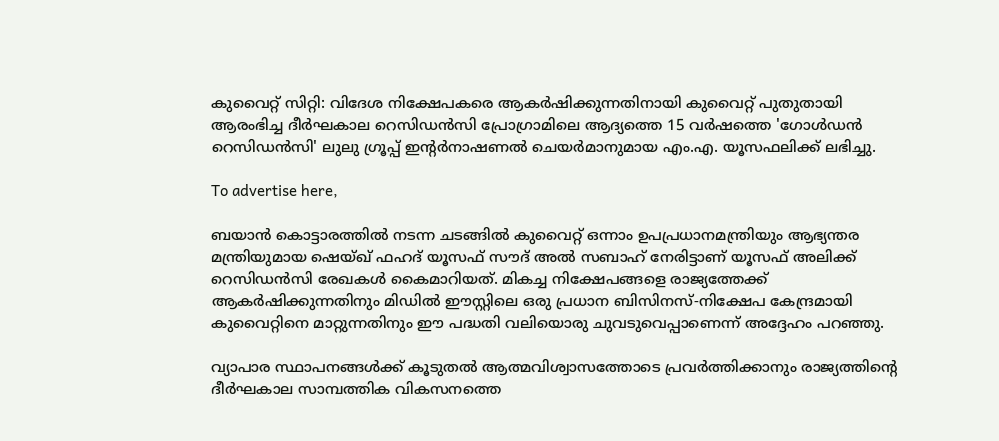കുവൈറ്റ് സിറ്റി: വിദേശ നിക്ഷേപകരെ ആകർഷിക്കുന്നതിനായി കുവൈറ്റ് പുതുതായി ആരംഭിച്ച ദീർഘകാല റെസിഡൻസി പ്രോഗ്രാമിലെ ആദ്യത്തെ 15 വർഷത്തെ 'ഗോൾഡൻ റെസിഡൻസി' ലുലു ഗ്രൂപ്പ് ഇന്റർനാഷണൽ ചെയർമാനുമായ എം.എ. യൂസഫലിക്ക് ലഭിച്ചു.

To advertise here,

ബയാൻ കൊട്ടാരത്തിൽ നടന്ന ചടങ്ങിൽ കുവൈറ്റ് ഒന്നാം ഉപപ്രധാനമന്ത്രിയും ആഭ്യന്തര മന്ത്രിയുമായ ഷെയ്ഖ് ഫഹദ് യൂസഫ് സൗദ് അൽ സബാഹ് നേരിട്ടാണ് യൂസഫ് അലിക്ക് റെസിഡൻസി രേഖകൾ കൈമാറിയത്. മികച്ച നിക്ഷേപങ്ങളെ രാജ്യത്തേക്ക് ആകർഷിക്കുന്നതിനും മിഡിൽ ഈസ്റ്റിലെ ഒരു പ്രധാന ബിസിനസ്-നിക്ഷേപ കേന്ദ്രമായി കുവൈറ്റിനെ മാറ്റുന്നതിനും ഈ പദ്ധതി വലിയൊരു ചുവടുവെപ്പാണെന്ന് അദ്ദേഹം പറഞ്ഞു.

വ്യാപാര സ്ഥാപനങ്ങൾക്ക് കൂടുതൽ ആത്മവിശ്വാസത്തോടെ പ്രവർത്തിക്കാനും രാജ്യത്തിന്റെ ദീർഘകാല സാമ്പത്തിക വികസനത്തെ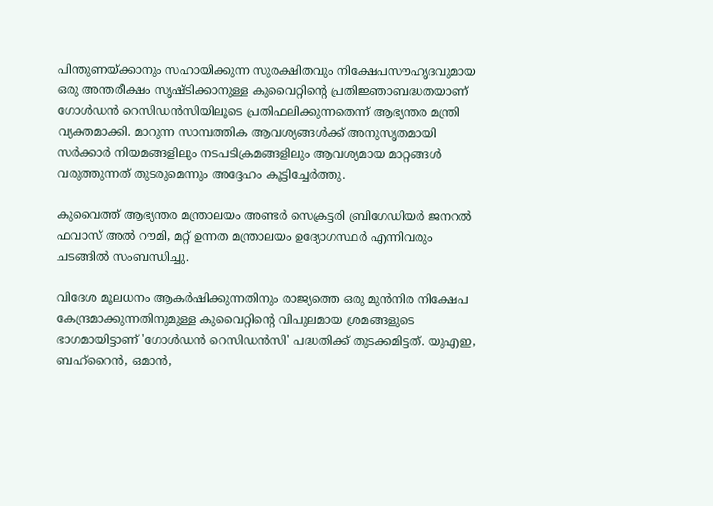പിന്തുണയ്ക്കാനും സഹായിക്കുന്ന സുരക്ഷിതവും നിക്ഷേപസൗഹൃദവുമായ ഒരു അന്തരീക്ഷം സൃഷ്ടിക്കാനുള്ള കുവൈറ്റിന്റെ പ്രതിജ്ഞാബദ്ധതയാണ് ഗോൾഡൻ റെസിഡൻസിയിലൂടെ പ്രതിഫലിക്കുന്നതെന്ന് ആഭ്യന്തര മന്ത്രി വ്യക്തമാക്കി. മാറുന്ന സാമ്പത്തിക ആവശ്യങ്ങൾക്ക് അനുസൃതമായി സർക്കാർ നിയമങ്ങളിലും നടപടിക്രമങ്ങളിലും ആവശ്യമായ മാറ്റങ്ങൾ വരുത്തുന്നത് തുടരുമെന്നും അദ്ദേഹം കൂട്ടിച്ചേർത്തു.

കുവൈത്ത് ആഭ്യന്തര മന്ത്രാലയം അണ്ടർ സെക്രട്ടരി ബ്രിഗേഡിയർ ജനറൽ ഫവാസ് അൽ റൗമി, മറ്റ് ഉന്നത മന്ത്രാലയം ഉദ്യോഗസ്ഥർ എന്നിവരും ചടങ്ങിൽ സംബന്ധിച്ചു.

വിദേശ മൂലധനം ആകർഷിക്കുന്നതിനും രാജ്യത്തെ ഒരു മുൻനിര നിക്ഷേപ കേന്ദ്രമാക്കുന്നതിനുമുള്ള കുവൈറ്റിന്റെ വിപുലമായ ശ്രമങ്ങളുടെ ഭാഗമായിട്ടാണ് 'ഗോൾഡൻ റെസിഡൻസി' പദ്ധതിക്ക് തുടക്കമിട്ടത്. യുഎഇ, ബഹ്‌റൈൻ, ഒമാൻ,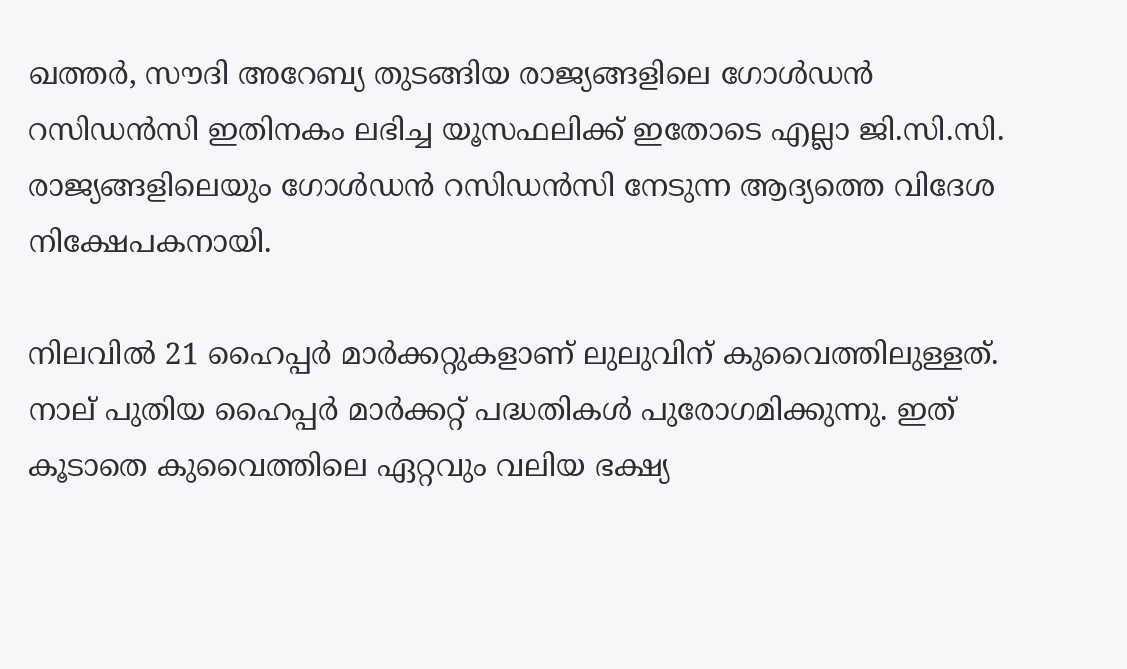ഖത്തർ, സൗദി അറേബ്യ തുടങ്ങിയ രാജ്യങ്ങളിലെ ഗോൾഡൻ റസിഡൻസി ഇതിനകം ലഭിച്ച യൂസഫലിക്ക് ഇതോടെ എല്ലാ ജി.സി.സി. രാജ്യങ്ങളിലെയും ഗോൾഡൻ റസിഡൻസി നേടുന്ന ആദ്യത്തെ വിദേശ നിക്ഷേപകനായി.

നിലവിൽ 21 ഹൈപ്പർ മാർക്കറ്റുകളാണ് ലുലുവിന് കുവൈത്തിലുള്ളത്. നാല് പുതിയ ഹൈപ്പർ മാർക്കറ്റ് പദ്ധതികൾ പുരോഗമിക്കുന്നു. ഇത് കൂടാതെ കുവൈത്തിലെ ഏറ്റവും വലിയ ഭക്ഷ്യ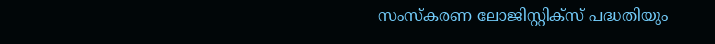സംസ്കരണ ലോജിസ്റ്റിക്സ് പദ്ധതിയും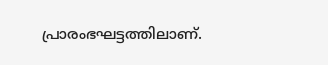പ്രാരംഭഘട്ടത്തിലാണ്.